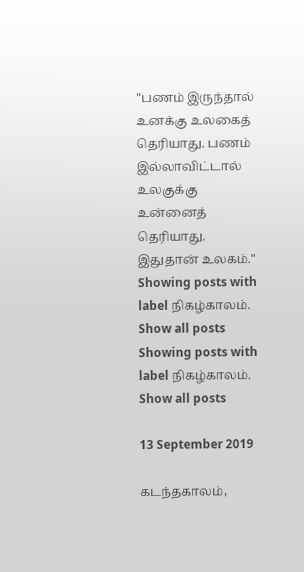"பணம் இருந்தால் உனக்கு உலகைத் தெரியாது. பணம் இல்லாவிட்டால் உலகுக்கு உன்னைத் தெரியாது. இதுதான் உலகம்."
Showing posts with label நிகழ்காலம். Show all posts
Showing posts with label நிகழ்காலம். Show all posts

13 September 2019

கடந்தகாலம்,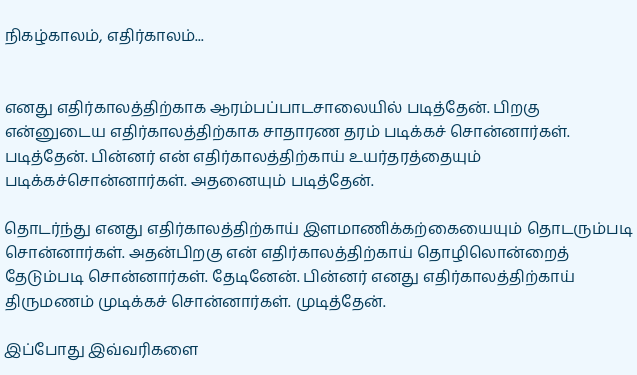நிகழ்காலம், எதிர்காலம்...


எனது எதிர்காலத்திற்காக ஆரம்பப்பாடசாலையில் படித்தேன். பிறகு என்னுடைய எதிர்காலத்திற்காக சாதாரண தரம் படிக்கச் சொன்னார்கள். படித்தேன். பின்னர் என் எதிர்காலத்திற்காய் உயர்தரத்தையும் படிக்கச்சொன்னார்கள். அதனையும் படித்தேன்.

தொடர்ந்து எனது எதிர்காலத்திற்காய் இளமாணிக்கற்கையையும் தொடரும்படி சொன்னார்கள். அதன்பிறகு என் எதிர்காலத்திற்காய் தொழிலொன்றைத் தேடும்படி சொன்னார்கள். தேடினேன். பின்னர் எனது எதிர்காலத்திற்காய் திருமணம் முடிக்கச் சொன்னார்கள். முடித்தேன்.

இப்போது இவ்வரிகளை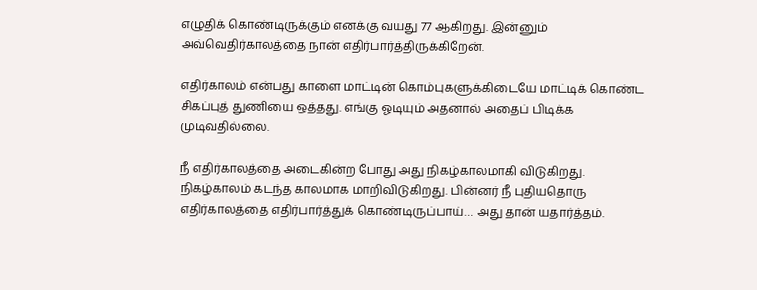எழுதிக் கொண்டிருக்கும் எனக்கு வயது 77 ஆகிறது. இன்னும் அவ்வெதிர்காலத்தை நான் எதிர்பார்த்திருக்கிறேன்.

எதிர்காலம் என்பது காளை மாட்டின் கொம்புகளுக்கிடையே மாட்டிக் கொண்ட சிகப்புத் துணியை ஒத்தது. எங்கு ஓடியும் அதனால் அதைப் பிடிக்க முடிவதில்லை.

நீ எதிர்காலத்தை அடைகின்ற போது அது நிகழ்காலமாகி விடுகிறது. நிகழ்காலம் கடந்த காலமாக மாறிவிடுகிறது. பின்னர் நீ புதியதொரு எதிர்காலத்தை எதிர்பார்த்துக் கொண்டிருப்பாய்… அது தான் யதார்த்தம்.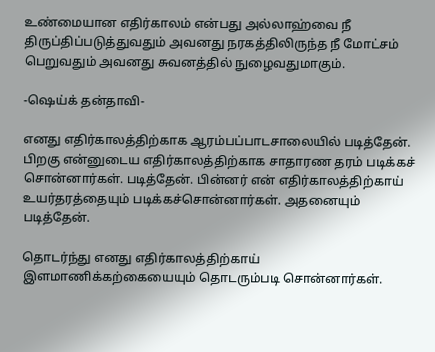உண்மையான எதிர்காலம் என்பது அல்லாஹ்வை நீ திருப்திப்படுத்துவதும் அவனது நரகத்திலிருந்த நீ மோட்சம் பெறுவதும் அவனது சுவனத்தில் நுழைவதுமாகும்.

-ஷெய்க் தன்தாவி-

எனது எதிர்காலத்திற்காக ஆரம்பப்பாடசாலையில் படித்தேன். பிறகு என்னுடைய எதிர்காலத்திற்காக சாதாரண தரம் படிக்கச் சொன்னார்கள். படித்தேன். பின்னர் என் எதிர்காலத்திற்காய் உயர்தரத்தையும் படிக்கச்சொன்னார்கள். அதனையும் படித்தேன்.

தொடர்ந்து எனது எதிர்காலத்திற்காய் இளமாணிக்கற்கையையும் தொடரும்படி சொன்னார்கள்.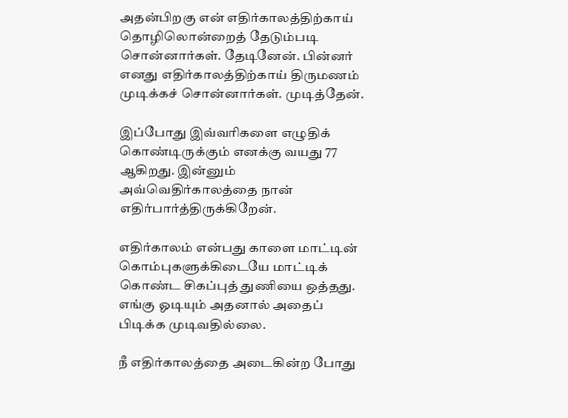அதன்பிறகு என் எதிர்காலத்திற்காய் தொழிலொன்றைத் தேடும்படி சொன்னார்கள். தேடினேன். பின்னர் எனது எதிர்காலத்திற்காய் திருமணம் முடிக்கச் சொன்னார்கள். முடித்தேன்.

இப்போது இவ்வரிகளை எழுதிக் கொண்டிருக்கும் எனக்கு வயது 77 ஆகிறது. இன்னும் அவ்வெதிர்காலத்தை நான் எதிர்பார்த்திருக்கிறேன்.

எதிர்காலம் என்பது காளை மாட்டின் கொம்புகளுக்கிடையே மாட்டிக் கொண்ட சிகப்புத் துணியை ஒத்தது. எங்கு ஓடியும் அதனால் அதைப் பிடிக்க முடிவதில்லை.

நீ எதிர்காலத்தை அடைகின்ற போது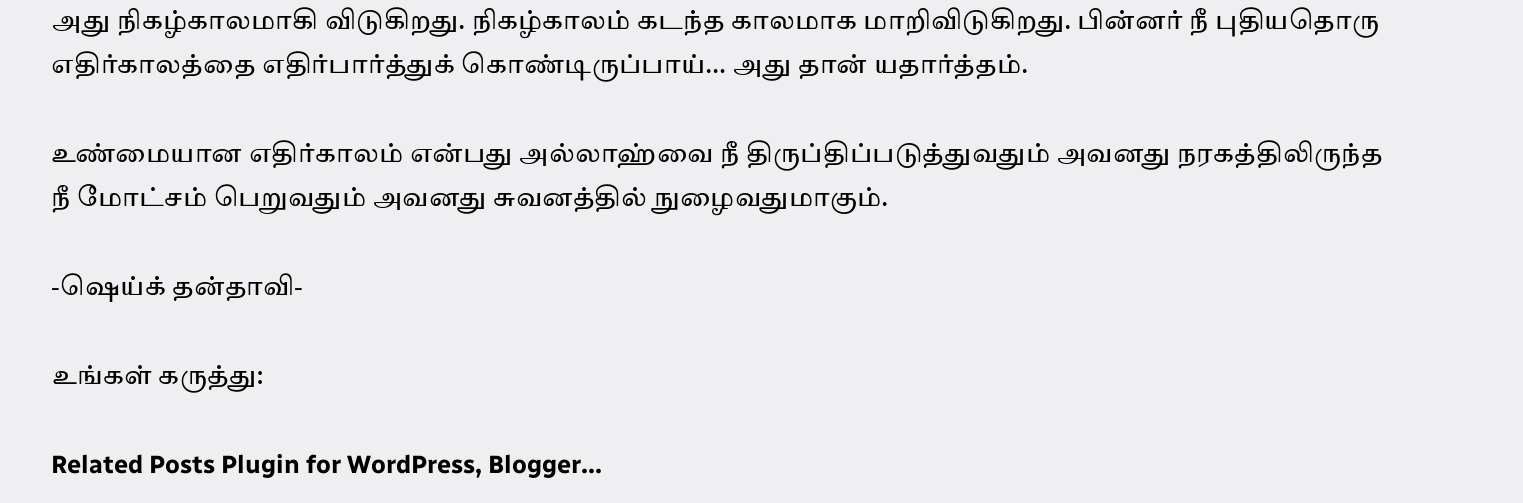அது நிகழ்காலமாகி விடுகிறது. நிகழ்காலம் கடந்த காலமாக மாறிவிடுகிறது. பின்னர் நீ புதியதொரு எதிர்காலத்தை எதிர்பார்த்துக் கொண்டிருப்பாய்… அது தான் யதார்த்தம்.

உண்மையான எதிர்காலம் என்பது அல்லாஹ்வை நீ திருப்திப்படுத்துவதும் அவனது நரகத்திலிருந்த நீ மோட்சம் பெறுவதும் அவனது சுவனத்தில் நுழைவதுமாகும்.

-ஷெய்க் தன்தாவி-

உங்கள் கருத்து:

Related Posts Plugin for WordPress, Blogger...